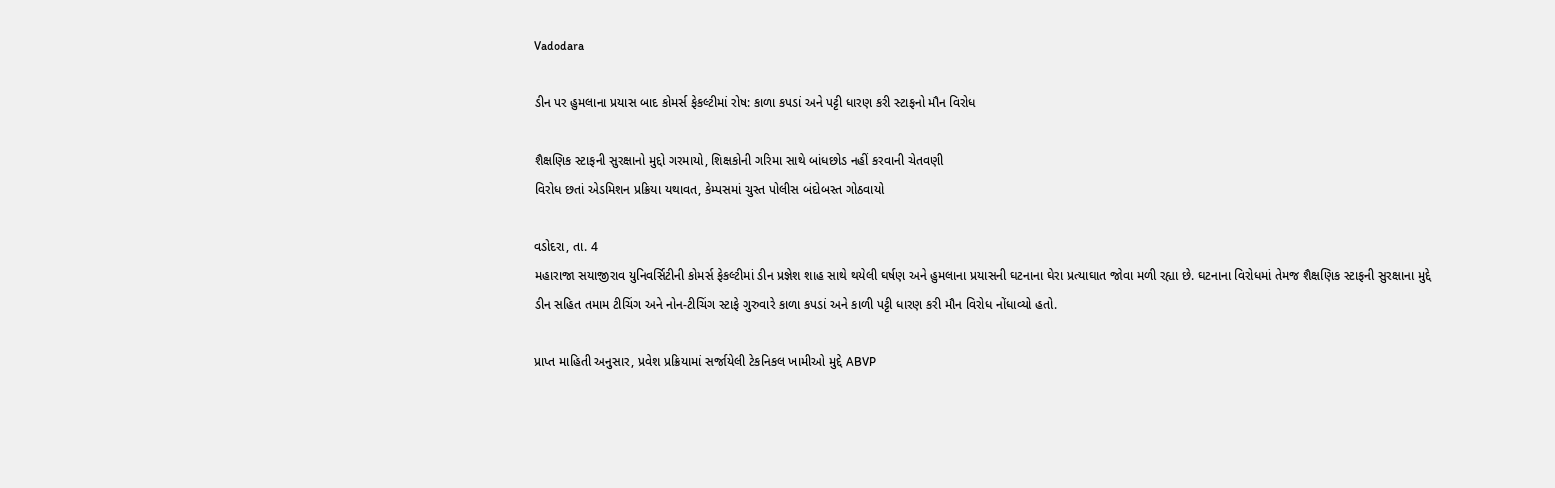Vadodara

ડીન પર હુમલાના પ્રયાસ બાદ કોમર્સ ફેકલ્ટીમાં રોષ: કાળા કપડાં અને પટ્ટી ધારણ કરી સ્ટાફનો મૌન વિરોધ

શૈક્ષણિક સ્ટાફની સુરક્ષાનો મુદ્દો ગરમાયો, શિક્ષકોની ગરિમા સાથે બાંધછોડ નહીં કરવાની ચેતવણી
વિરોધ છતાં એડમિશન પ્રક્રિયા યથાવત, કેમ્પસમાં ચુસ્ત પોલીસ બંદોબસ્ત ગોઠવાયો

વડોદરા, તા. 4
મહારાજા સયાજીરાવ યુનિવર્સિટીની કોમર્સ ફેકલ્ટીમાં ડીન પ્રજ્ઞેશ શાહ સાથે થયેલી ઘર્ષણ અને હુમલાના પ્રયાસની ઘટનાના ઘેરા પ્રત્યાઘાત જોવા મળી રહ્યા છે. ઘટનાના વિરોધમાં તેમજ શૈક્ષણિક સ્ટાફની સુરક્ષાના મુદ્દે ડીન સહિત તમામ ટીચિંગ અને નોન-ટીચિંગ સ્ટાફે ગુરુવારે કાળા કપડાં અને કાળી પટ્ટી ધારણ કરી મૌન વિરોધ નોંધાવ્યો હતો.

પ્રાપ્ત માહિતી અનુસાર, પ્રવેશ પ્રક્રિયામાં સર્જાયેલી ટેકનિકલ ખામીઓ મુદ્દે ABVP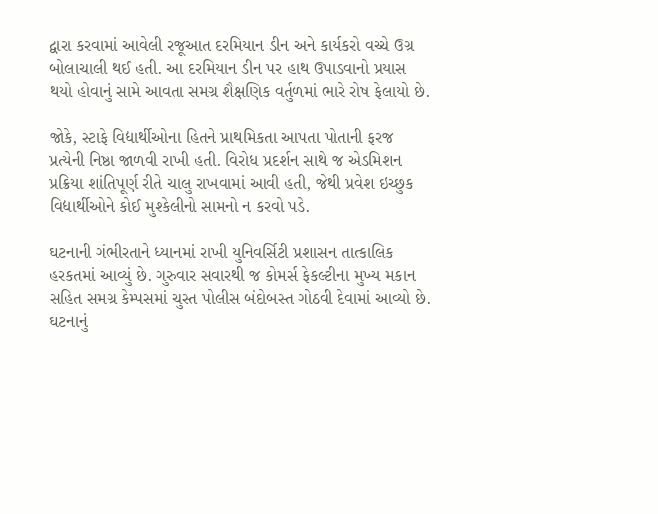દ્વારા કરવામાં આવેલી રજૂઆત દરમિયાન ડીન અને કાર્યકરો વચ્ચે ઉગ્ર બોલાચાલી થઈ હતી. આ દરમિયાન ડીન પર હાથ ઉપાડવાનો પ્રયાસ થયો હોવાનું સામે આવતા સમગ્ર શૈક્ષણિક વર્તુળમાં ભારે રોષ ફેલાયો છે.

જોકે, સ્ટાફે વિદ્યાર્થીઓના હિતને પ્રાથમિકતા આપતા પોતાની ફરજ પ્રત્યેની નિષ્ઠા જાળવી રાખી હતી. વિરોધ પ્રદર્શન સાથે જ એડમિશન પ્રક્રિયા શાંતિપૂર્ણ રીતે ચાલુ રાખવામાં આવી હતી, જેથી પ્રવેશ ઇચ્છુક વિદ્યાર્થીઓને કોઈ મુશ્કેલીનો સામનો ન કરવો પડે.

ઘટનાની ગંભીરતાને ધ્યાનમાં રાખી યુનિવર્સિટી પ્રશાસન તાત્કાલિક હરકતમાં આવ્યું છે. ગુરુવાર સવારથી જ કોમર્સ ફેકલ્ટીના મુખ્ય મકાન સહિત સમગ્ર કેમ્પસમાં ચુસ્ત પોલીસ બંદોબસ્ત ગોઠવી દેવામાં આવ્યો છે. ઘટનાનું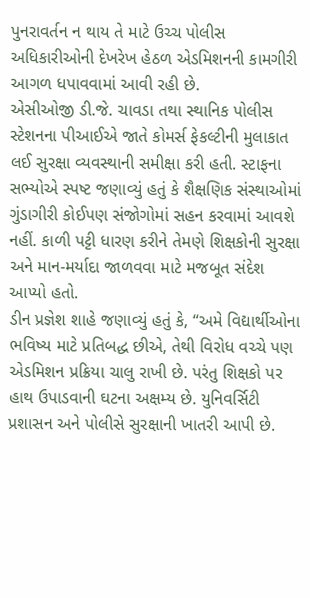પુનરાવર્તન ન થાય તે માટે ઉચ્ચ પોલીસ અધિકારીઓની દેખરેખ હેઠળ એડમિશનની કામગીરી આગળ ધપાવવામાં આવી રહી છે.
એસીઓજી ડી.જે. ચાવડા તથા સ્થાનિક પોલીસ સ્ટેશનના પીઆઈએ જાતે કોમર્સ ફેકલ્ટીની મુલાકાત લઈ સુરક્ષા વ્યવસ્થાની સમીક્ષા કરી હતી. સ્ટાફના સભ્યોએ સ્પષ્ટ જણાવ્યું હતું કે શૈક્ષણિક સંસ્થાઓમાં ગુંડાગીરી કોઈપણ સંજોગોમાં સહન કરવામાં આવશે નહીં. કાળી પટ્ટી ધારણ કરીને તેમણે શિક્ષકોની સુરક્ષા અને માન-મર્યાદા જાળવવા માટે મજબૂત સંદેશ આપ્યો હતો.
ડીન પ્રજ્ઞેશ શાહે જણાવ્યું હતું કે, “અમે વિદ્યાર્થીઓના ભવિષ્ય માટે પ્રતિબદ્ધ છીએ, તેથી વિરોધ વચ્ચે પણ એડમિશન પ્રક્રિયા ચાલુ રાખી છે. પરંતુ શિક્ષકો પર હાથ ઉપાડવાની ઘટના અક્ષમ્ય છે. યુનિવર્સિટી પ્રશાસન અને પોલીસે સુરક્ષાની ખાતરી આપી છે.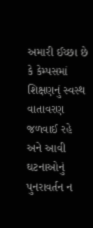અમારી ઈચ્છા છે કે કેમ્પસમાં શિક્ષણનું સ્વસ્થ વાતાવરણ જળવાઈ રહે અને આવી ઘટનાઓનું પુનરાવર્તન ન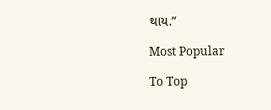થાય.”

Most Popular

To Top